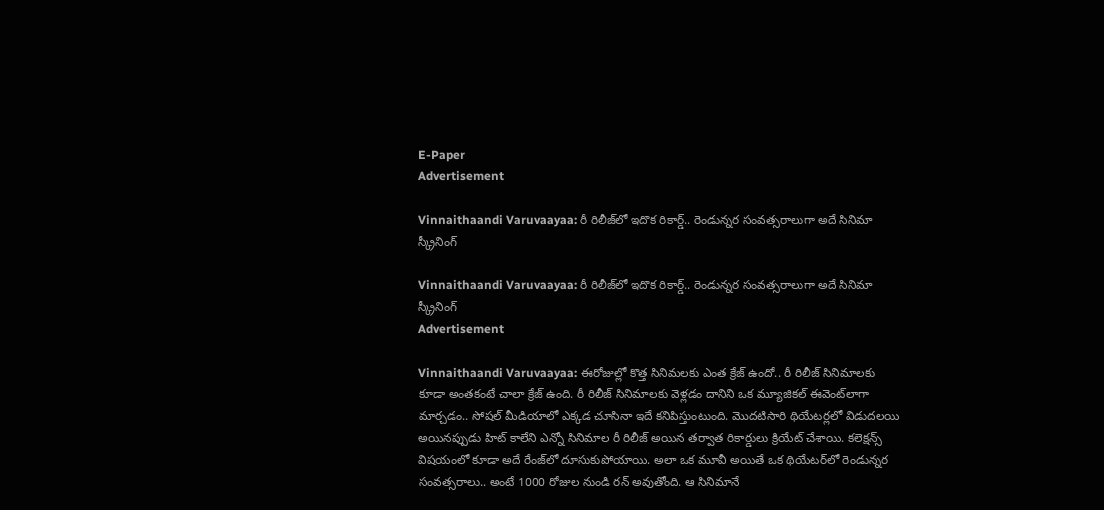E-Paper
Advertisement

Vinnaithaandi Varuvaayaa: రీ రిలీజ్‌లో ఇదొక రికార్డ్.. రెండున్నర సంవత్సరాలుగా అదే సినిమా స్క్రీనింగ్

Vinnaithaandi Varuvaayaa: రీ రిలీజ్‌లో ఇదొక రికార్డ్.. రెండున్నర సంవత్సరాలుగా అదే సినిమా స్క్రీనింగ్
Advertisement

Vinnaithaandi Varuvaayaa: ఈరోజుల్లో కొత్త సినిమలకు ఎంత క్రేజ్ ఉందో.. రీ రిలీజ్ సినిమాలకు కూడా అంతకంటే చాలా క్రేజ్ ఉంది. రీ రిలీజ్ సినిమాలకు వెళ్లడం దానిని ఒక మ్యూజికల్ ఈవెంట్‌లాగా మార్చడం.. సోషల్ మీడియాలో ఎక్కడ చూసినా ఇదే కనిపిస్తుంటుంది. మొదటిసారి థియేటర్లలో విడుదలయి అయినప్పుడు హిట్ కాలేని ఎన్నో సినిమాల రీ రిలీజ్ అయిన తర్వాత రికార్డులు క్రియేట్ చేశాయి. కలెక్షన్స్ విషయంలో కూడా అదే రేంజ్‌లో దూసుకుపోయాయి. అలా ఒక మూవీ అయితే ఒక థియేటర్‌లో రెండున్నర సంవత్సరాలు.. అంటే 1000 రోజుల నుండి రన్ అవుతోంది. ఆ సినిమానే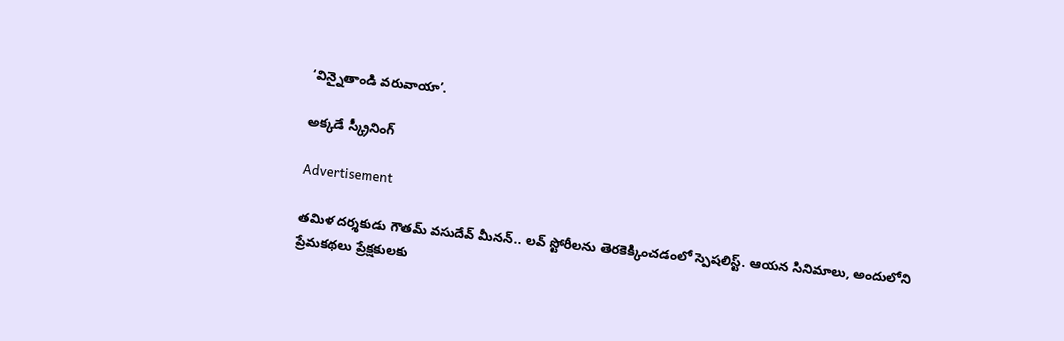‘విన్నైతాండి వరువాయా’.

అక్కడే స్క్రీనింగ్

Advertisement

తమిళ దర్శకుడు గౌతమ్ వసుదేవ్ మీనన్.. లవ్ స్టోరీలను తెరకెక్కించడంలో స్పెషలిస్ట్. ఆయన సినిమాలు, అందులోని ప్రేమకథలు ప్రేక్షకులకు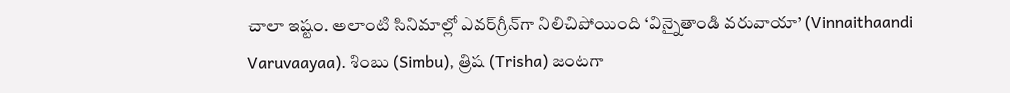చాలా ఇష్టం. అలాంటి సినిమాల్లో ఎవర్‌గ్రీన్‌గా నిలిచిపోయింది ‘విన్నైతాండి వరువాయా’ (Vinnaithaandi Varuvaayaa). శింబు (Simbu), త్రిష (Trisha) జంటగా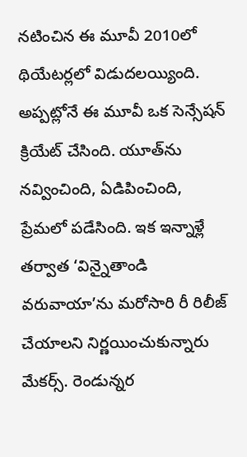నటించిన ఈ మూవీ 2010లో థియేటర్లలో విడుదలయ్యింది. అప్పట్లోనే ఈ మూవీ ఒక సెన్సేషన్ క్రియేట్ చేసింది. యూత్‌ను నవ్వించింది, ఏడిపించింది, ప్రేమలో పడేసింది. ఇక ఇన్నాళ్లే తర్వాత ‘విన్నైతాండి వరువాయా’ను మరోసారి రీ రిలీజ్ చేయాలని నిర్ణయించుకున్నారు మేకర్స్. రెండున్నర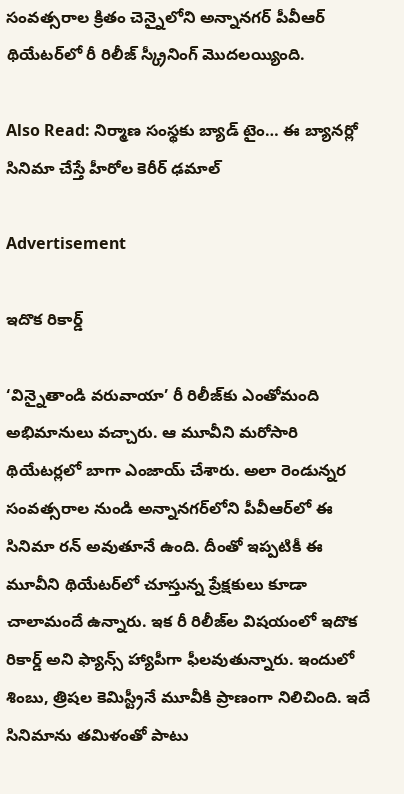సంవత్సరాల క్రితం చెన్నైలోని అన్నానగర్ పీవీఆర్ థియేటర్‌లో రీ రిలీజ్ స్క్రీనింగ్ మొదలయ్యింది.

Also Read: నిర్మాణ సంస్థకు బ్యాడ్ టైం… ఈ బ్యానర్లో సినిమా చేస్తే హీరోల కెరీర్ ఢమాల్

Advertisement

ఇదొక రికార్డ్

‘విన్నైతాండి వరువాయా’ రీ రిలీజ్‌కు ఎంతోమంది అభిమానులు వచ్చారు. ఆ మూవీని మరోసారి థియేటర్లలో బాగా ఎంజాయ్ చేశారు. అలా రెండున్నర సంవత్సరాల నుండి అన్నానగర్‌లోని పీవీఆర్‌లో ఈ సినిమా రన్ అవుతూనే ఉంది. దీంతో ఇప్పటికీ ఈ మూవీని థియేటర్‌లో చూస్తున్న ప్రేక్షకులు కూడా చాలామందే ఉన్నారు. ఇక రీ రిలీజ్‌ల విషయంలో ఇదొక రికార్డ్ అని ఫ్యాన్స్ హ్యాపీగా ఫీలవుతున్నారు. ఇందులో శింబు, త్రిషల కెమిస్ట్రీనే మూవీకి ప్రాణంగా నిలిచింది. ఇదే సినిమాను తమిళంతో పాటు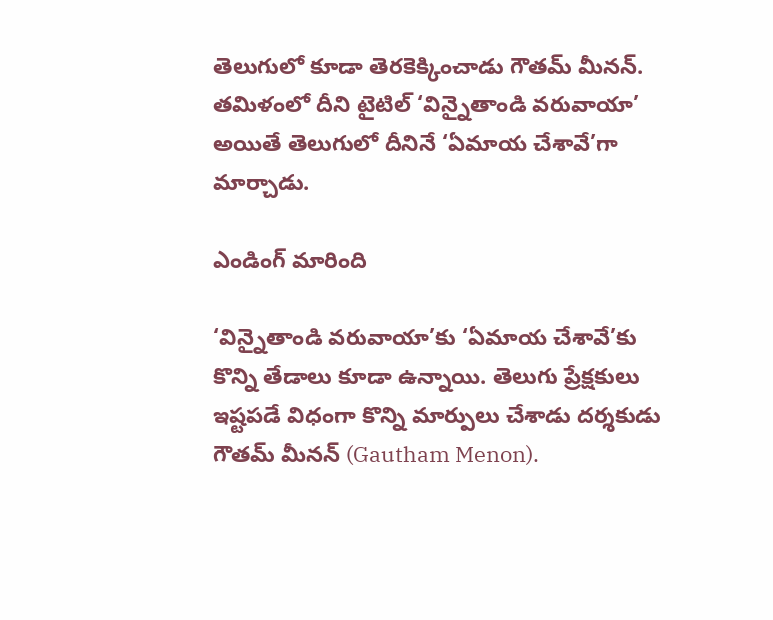తెలుగులో కూడా తెరకెక్కించాడు గౌతమ్ మీనన్. తమిళంలో దీని టైటిల్ ‘విన్నైతాండి వరువాయా’ అయితే తెలుగులో దీనినే ‘ఏమాయ చేశావే’గా మార్చాడు.

ఎండింగ్ మారింది

‘విన్నైతాండి వరువాయా’కు ‘ఏమాయ చేశావే’కు కొన్ని తేడాలు కూడా ఉన్నాయి. తెలుగు ప్రేక్షకులు ఇష్టపడే విధంగా కొన్ని మార్పులు చేశాడు దర్శకుడు గౌతమ్ మీనన్ (Gautham Menon).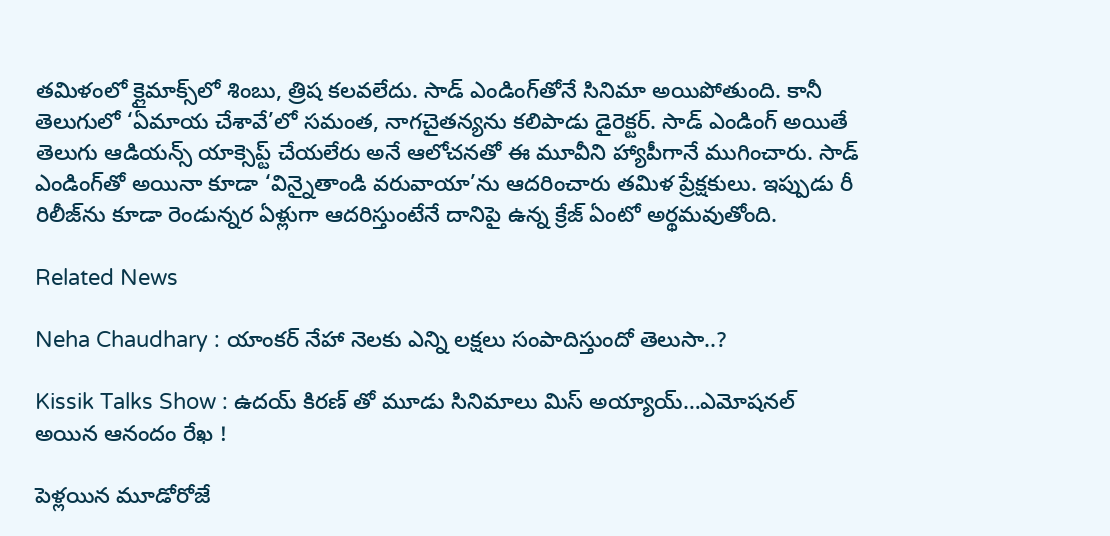తమిళంలో క్లైమాక్స్‌లో శింబు, త్రిష కలవలేదు. సాడ్ ఎండింగ్‌తోనే సినిమా అయిపోతుంది. కానీ తెలుగులో ‘ఏమాయ చేశావే’లో సమంత, నాగచైతన్యను కలిపాడు డైరెక్టర్. సాడ్ ఎండింగ్ అయితే తెలుగు ఆడియన్స్ యాక్సెప్ట్ చేయలేరు అనే ఆలోచనతో ఈ మూవీని హ్యాపీగానే ముగించారు. సాడ్ ఎండింగ్‌తో అయినా కూడా ‘విన్నైతాండి వరువాయా’ను ఆదరించారు తమిళ ప్రేక్షకులు. ఇప్పుడు రీ రిలీజ్‌ను కూడా రెండున్నర ఏళ్లుగా ఆదరిస్తుంటేనే దానిపై ఉన్న క్రేజ్ ఏంటో అర్థమవుతోంది.

Related News

Neha Chaudhary : యాంకర్ నేహా నెలకు ఎన్ని లక్షలు సంపాదిస్తుందో తెలుసా..?

Kissik Talks Show : ఉదయ్ కిరణ్ తో మూడు సినిమాలు మిస్ అయ్యాయ్…ఎమోషనల్ అయిన ఆనందం రేఖ !

పెళ్లయిన మూడోరోజే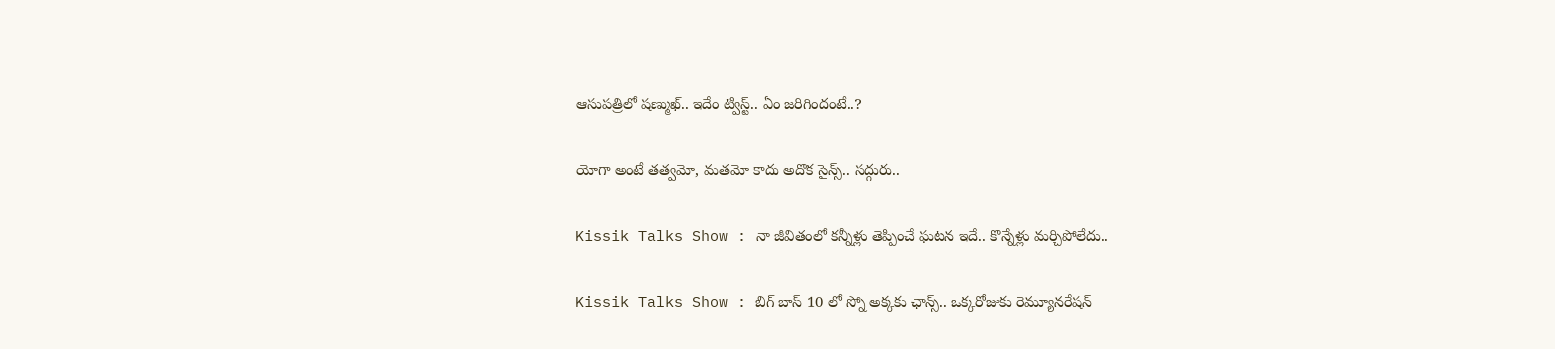ఆసుపత్రిలో షణ్ముఖ్.. ఇదేం ట్విస్ట్.. ఏం జరిగిందంటే..?

యోగా అంటే తత్వమో, మతమో కాదు అదొక సైన్స్.. సద్గురు..

Kissik Talks Show : నా జీవితంలో కన్నీళ్లు తెప్పించే ఘటన ఇదే.. కొన్నేళ్లు మర్చిపోలేదు..

Kissik Talks Show : బిగ్ బాస్ 10 లో స్నో అక్కకు ఛాన్స్.. ఒక్కరోజుకు రెమ్యూనరేషన్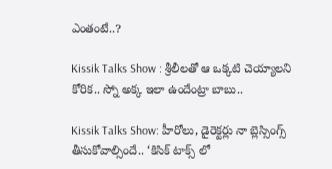ఎంతంటే..?

Kissik Talks Show : శ్రీలీలతో ఆ ఒక్కటి చెయ్యాలని కోరిక.. స్నో అక్క ఇలా ఉందేంట్రా బాబు..

Kissik Talks Show: హీరోలు, డైరెక్టర్లు నా బ్లెస్సింగ్స్ తీసుకోవాల్సిందే.. ‘కిసిక్ టాక్స్ లో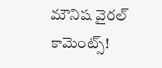మౌనిష వైరల్ కామెంట్స్!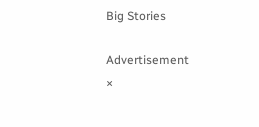Big Stories

Advertisement
×